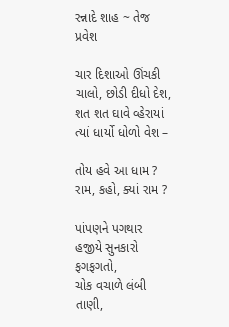રન્નાદે શાહ ~ તેજ પ્રવેશ

ચાર દિશાઓ ઊંચકી ચાલો, છોડી દીધો દેશ,
શત શત ઘાવે વ્હેરાયાં ત્યાં ધાર્યો ધોળો વેશ –

તોય હવે આ ધામ ?
રામ, કહો, ક્યાં રામ ?

પાંપણને પગથાર હજીયે સુનકારો ફગફગતો,
ચોક વચાળે લંબી તાણી,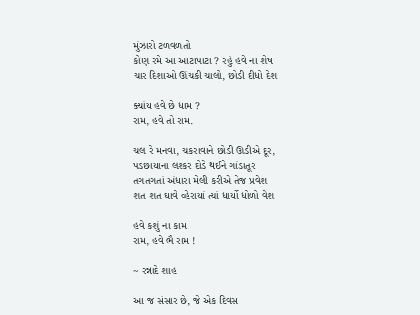મુંઝારો ટળવળતો
કોણ રમે આ આટાપાટા ? રહું હવે ના શેષ
ચાર દિશાઓ ઊંચકી ચાલો, છોડી દીધો દેશ

ક્યાંય હવે છે ધામ ?
રામ, હવે તો રામ.

ચલ રે મનવા, ચકરાવાને છોડી ઊડીએ દૂર,
પડછાયાના લશ્કર દોડે થઈને ગાંડાતૂર
તગતગતાં અંધારા મેલી કરીએ તેજ પ્રવેશ
શત શત ઘાવે વ્હેરાયાં ત્યાં ધાર્યો ધોળો વેશ

હવે કશું ના કામ
રામ, હવે ભૈ રામ !

~ રન્નાદે શાહ

આ જ સંસાર છે, જે એક દિવસ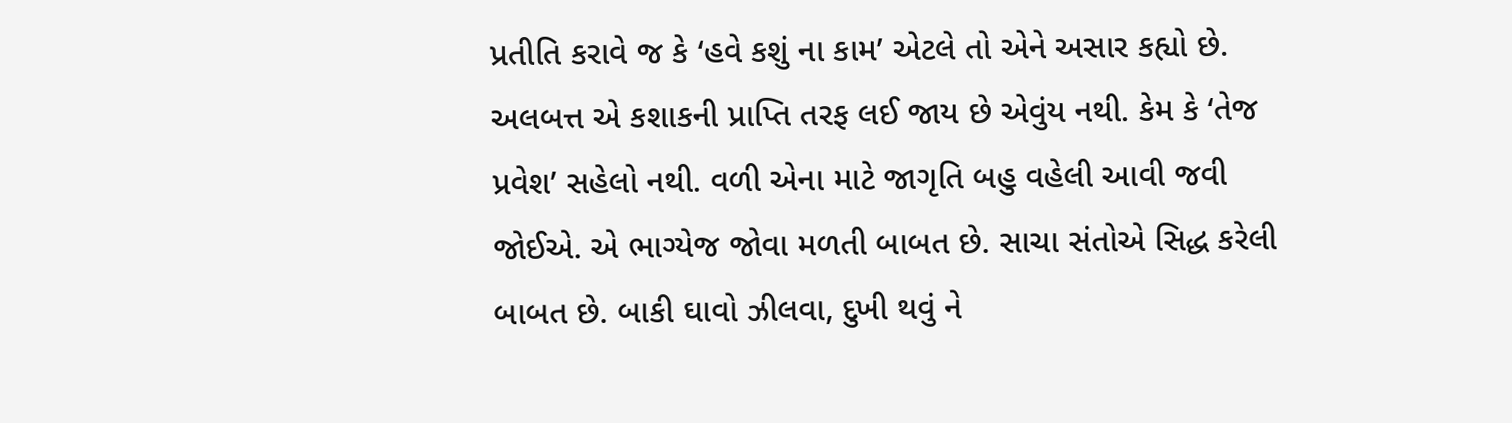પ્રતીતિ કરાવે જ કે ‘હવે કશું ના કામ’ એટલે તો એને અસાર કહ્યો છે. અલબત્ત એ કશાકની પ્રાપ્તિ તરફ લઈ જાય છે એવુંય નથી. કેમ કે ‘તેજ પ્રવેશ’ સહેલો નથી. વળી એના માટે જાગૃતિ બહુ વહેલી આવી જવી જોઈએ. એ ભાગ્યેજ જોવા મળતી બાબત છે. સાચા સંતોએ સિદ્ધ કરેલી બાબત છે. બાકી ઘાવો ઝીલવા, દુખી થવું ને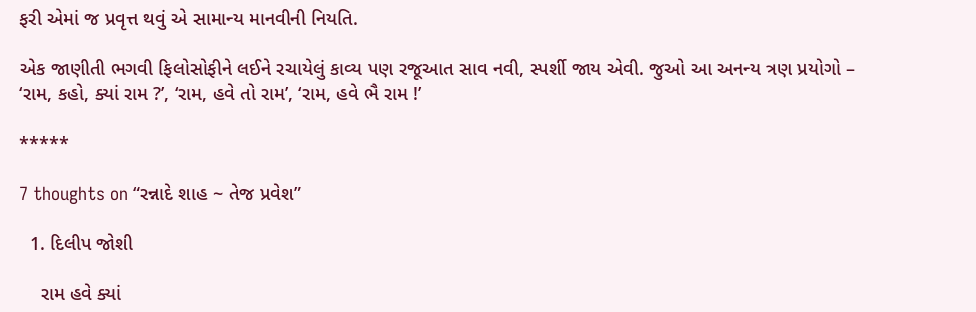ફરી એમાં જ પ્રવૃત્ત થવું એ સામાન્ય માનવીની નિયતિ.

એક જાણીતી ભગવી ફિલોસોફીને લઈને રચાયેલું કાવ્ય પણ રજૂઆત સાવ નવી, સ્પર્શી જાય એવી. જુઓ આ અનન્ય ત્રણ પ્રયોગો – ‘રામ, કહો, ક્યાં રામ ?’, ‘રામ, હવે તો રામ’, ‘રામ, હવે ભૈ રામ !’

*****

7 thoughts on “રન્નાદે શાહ ~ તેજ પ્રવેશ”

  1. દિલીપ જોશી

    રામ હવે ક્યાં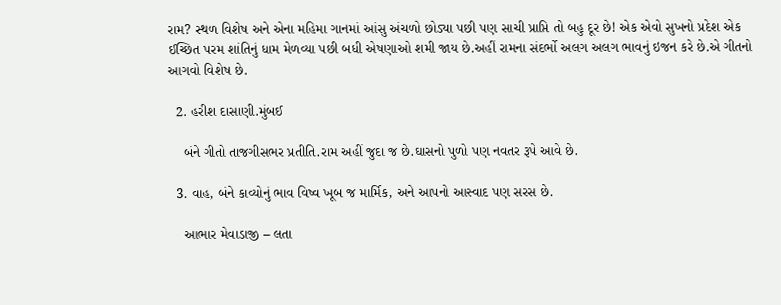રામ? સ્થળ વિશેષ અને એના મહિમા ગાનમાં આંસુ અંચળો છોડ્યા પછી પણ સાચી પ્રાપ્તિ તો બહુ દૂર છે! એક એવો સુખનો પ્રદેશ એક ઈચ્છિત પરમ શાંતિનું ધામ મેળવ્યા પછી બધી એષણાઓ શમી જાય છે.અહીં રામના સંદર્ભો અલગ અલગ ભાવનું ઇજન કરે છે.એ ગીતનો આગવો વિશેષ છે.

  2. હરીશ દાસાણી.મુંબઈ

    બંને ગીતો તાજગીસભર પ્રતીતિ.રામ અહીં જુદા જ છે.ઘાસનો પુળો પણ નવતર રૂપે આવે છે.

  3. વાહ, બંને કાવ્યોનું ભાવ વિષ્વ ખૂબ જ માર્મિક, અને આપનો આસ્વાદ પણ સરસ છે.

    આભાર મેવાડાજી – લતા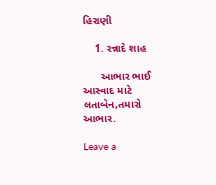હિરાણી

    1. રન્નાદે શાહ

      આભાર ભાઈ આસ્વાદ માટે લતાબેન,તમારો આભાર.

Leave a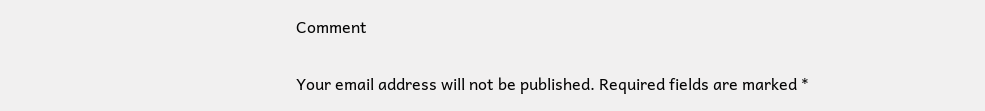Comment

Your email address will not be published. Required fields are marked *